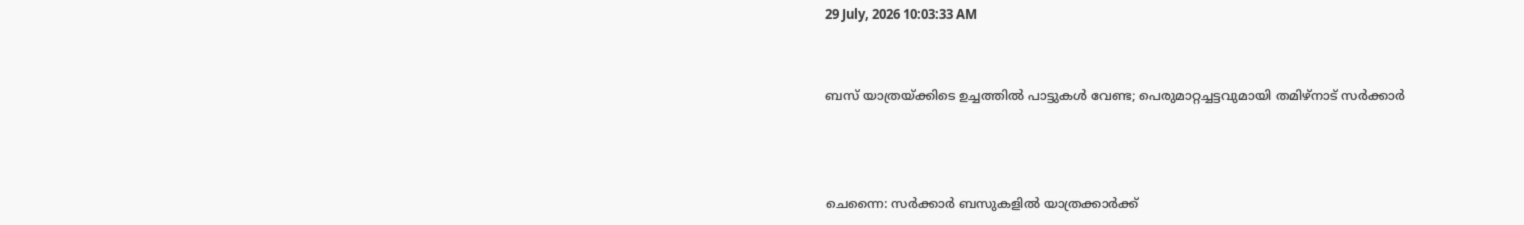29 July, 2026 10:03:33 AM


ബസ് യാത്രയ്ക്കിടെ ഉച്ചത്തിൽ പാട്ടുകൾ വേണ്ട; പെരുമാറ്റച്ചട്ടവുമായി തമിഴ്‌നാട് സര്‍ക്കാര്‍



ചെന്നൈ: സർക്കാർ ബസുകളിൽ യാത്രക്കാർക്ക്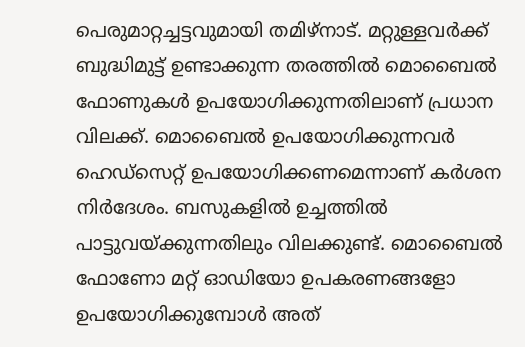പെരുമാറ്റച്ചട്ടവുമായി തമിഴ്‌നാട്. മറ്റുള്ളവർക്ക് ബുദ്ധിമുട്ട് ഉണ്ടാക്കുന്ന തരത്തിൽ മൊബൈൽ ഫോണുകൾ ഉപയോഗിക്കുന്നതിലാണ് പ്രധാന വിലക്ക്. മൊബൈൽ ഉപയോഗിക്കുന്നവർ ഹെഡ്‌സെറ്റ് ഉപയോഗിക്കണമെന്നാണ് കർശന നിർദേശം. ബസുകളിൽ ഉച്ചത്തിൽ പാട്ടുവയ്ക്കുന്നതിലും വിലക്കുണ്ട്. മൊബൈൽ ഫോണോ മറ്റ് ഓഡിയോ ഉപകരണങ്ങളോ ഉപയോഗിക്കുമ്പോൾ അത്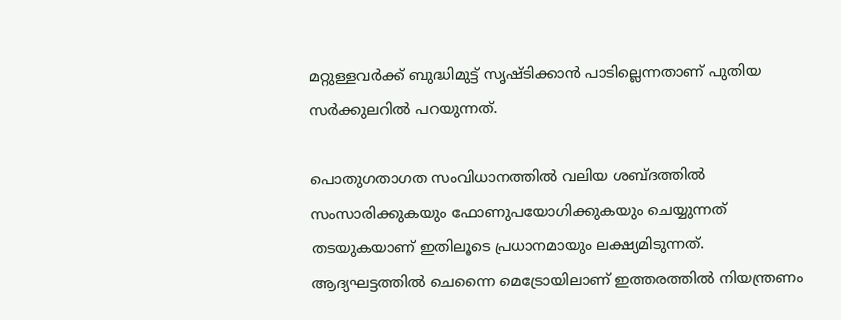മറ്റുള്ളവർക്ക് ബുദ്ധിമുട്ട് സൃഷ്ടിക്കാൻ പാടില്ലെന്നതാണ് പുതിയ സർക്കുലറിൽ പറയുന്നത്.

പൊതുഗതാഗത സംവിധാനത്തിൽ വലിയ ശബ്ദത്തിൽ സംസാരിക്കുകയും ഫോണുപയോഗിക്കുകയും ചെയ്യുന്നത് തടയുകയാണ് ഇതിലൂടെ പ്രധാനമായും ലക്ഷ്യമിടുന്നത്. ആദ്യഘട്ടത്തിൽ ചെന്നൈ മെട്രോയിലാണ് ഇത്തരത്തിൽ നിയന്ത്രണം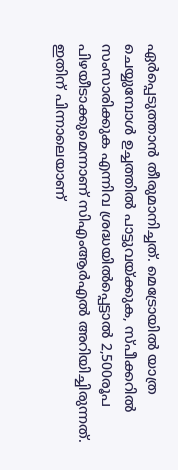ഏർപ്പെടുത്താൻ തീരുമാനിച്ചത്. മെട്രോയിൽ യാത്ര ചെയ്യുമ്പോൾ ഉച്ചത്തിൽ പാട്ടുവയ്ക്കുക, സ്പീക്കറിൽ സംസാരിക്കുക എന്നിവ ശ്രദ്ധയിൽപ്പെട്ടാൽ 2,500രൂപ പിഴയീടാക്കുമെന്നാണ് സിഎംആർഎൽ അറിയിച്ചിരുന്നത്. ഇതിന് പിന്നാലെയാണ്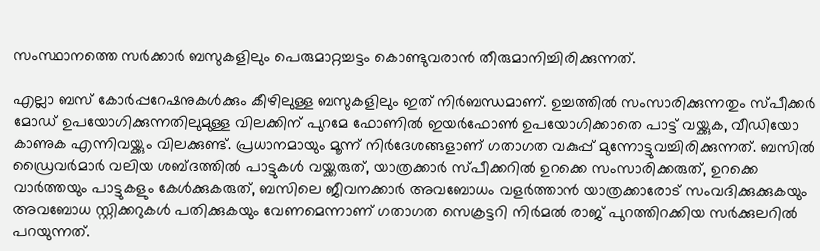സംസ്ഥാനത്തെ സർക്കാർ ബസുകളിലും പെരുമാറ്റച്ചട്ടം കൊണ്ടുവരാൻ തീരുമാനിച്ചിരിക്കുന്നത്.

എല്ലാ ബസ് കോർപ്പറേഷനുകൾക്കും കീഴിലുള്ള ബസുകളിലും ഇത് നിർബന്ധമാണ്. ഉച്ചത്തിൽ സംസാരിക്കുന്നതും സ്പീക്കർ മോഡ് ഉപയോഗിക്കുന്നതിലുമുള്ള വിലക്കിന് പുറമേ ഫോണിൽ ഇയർഫോൺ ഉപയോഗിക്കാതെ പാട്ട് വയ്ക്കുക, വീഡിയോ കാണുക എന്നിവയ്ക്കും വിലക്കുണ്ട്. പ്രധാനമായും മൂന്ന് നിർദേശങ്ങളാണ് ഗതാഗത വകുപ്പ് മുന്നോട്ടുവച്ചിരിക്കുന്നത്. ബസിൽ ഡ്രൈവർമാർ വലിയ ശബ്ദത്തിൽ പാട്ടുകൾ വയ്ക്കരുത്, യാത്രക്കാർ സ്പീക്കറിൽ ഉറക്കെ സംസാരിക്കരുത്, ഉറക്കെ വാർത്തയും പാട്ടുകളും കേൾക്കുകരുത്, ബസിലെ ജീവനക്കാർ അവബോധം വളർത്താൻ യാത്രക്കാരോട് സംവദിക്കുക്കുകയും അവബോധ സ്റ്റിക്കറുകൾ പതിക്കുകയും വേണമെന്നാണ് ഗതാഗത സെക്രട്ടറി നിർമൽ രാജ് പുറത്തിറക്കിയ സർക്കുലറിൽ പറയുന്നത്.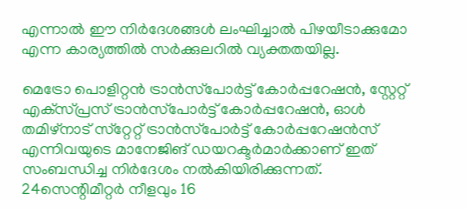എന്നാൽ ഈ നിർദേശങ്ങൾ ലംഘിച്ചാൽ പിഴയീടാക്കുമോ എന്ന കാര്യത്തിൽ സർക്കുലറിൽ വ്യക്തതയില്ല.

മെട്രോ പൊളിറ്റൻ ട്രാൻസ്‌പോർട്ട് കോർപ്പറേഷൻ, സ്റ്റേറ്റ് എക്‌സ്പ്രസ് ട്രാൻസ്‌പോർട്ട് കോർപ്പറേഷൻ, ഓൾ തമിഴ്‌നാട് സ്‌റ്റേറ്റ് ട്രാൻസ്‌പോർട്ട് കോർപ്പറേഷൻസ് എന്നിവയുടെ മാനേജിങ് ഡയറക്ടർമാർക്കാണ് ഇത് സംബന്ധിച്ച നിർദേശം നൽകിയിരിക്കുന്നത്. 24സെന്റിമീറ്റർ നീളവും 16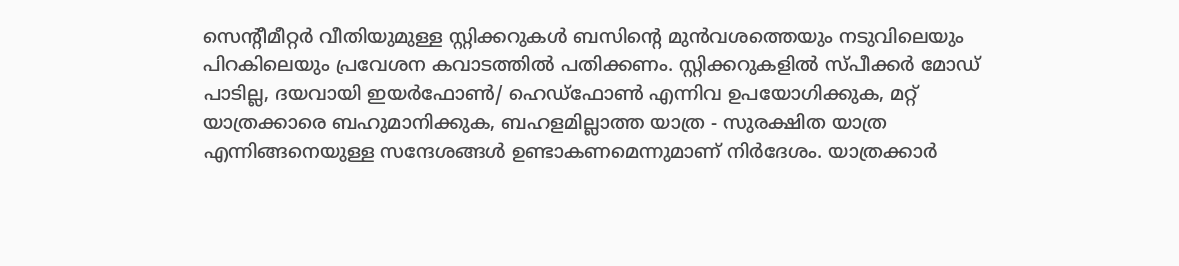സെന്റീമീറ്റർ വീതിയുമുള്ള സ്റ്റിക്കറുകൾ ബസിന്റെ മുൻവശത്തെയും നടുവിലെയും പിറകിലെയും പ്രവേശന കവാടത്തിൽ പതിക്കണം. സ്റ്റിക്കറുകളിൽ സ്പീക്കർ മോഡ് പാടില്ല, ദയവായി ഇയർഫോൺ/ ഹെഡ്‌ഫോൺ എന്നിവ ഉപയോഗിക്കുക, മറ്റ് യാത്രക്കാരെ ബഹുമാനിക്കുക, ബഹളമില്ലാത്ത യാത്ര - സുരക്ഷിത യാത്ര എന്നിങ്ങനെയുള്ള സന്ദേശങ്ങൾ ഉണ്ടാകണമെന്നുമാണ് നിർദേശം. യാത്രക്കാർ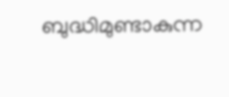ബുദ്ധിമുണ്ടാകുന്ന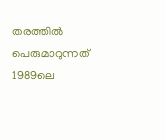തരത്തിൽ പെരുമാറുന്നത് 1989ലെ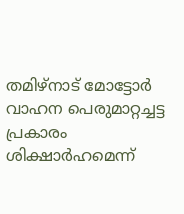തമിഴ്‌നാട് മോട്ടോർ വാഹന പെരുമാറ്റച്ചട്ട പ്രകാരം ശിക്ഷാർഹമെന്ന്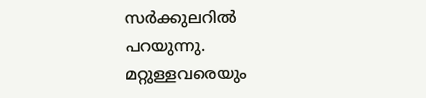സർക്കുലറിൽ പറയുന്നു. മറ്റുള്ളവരെയും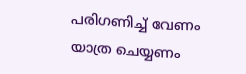പരിഗണിച്ച് വേണം യാത്ര ചെയ്യണം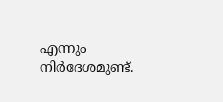എന്നും നിർദേശമുണ്ട്.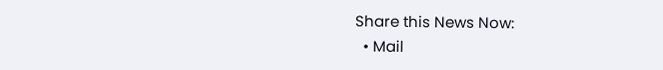Share this News Now:
  • Mail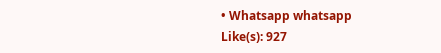• Whatsapp whatsapp
Like(s): 927